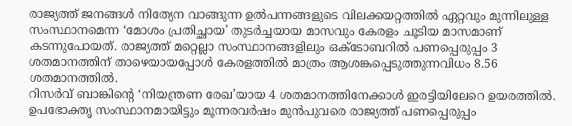രാജ്യത്ത് ജനങ്ങൾ നിത്യേന വാങ്ങുന്ന ഉൽപന്നങ്ങളുടെ വിലക്കയറ്റത്തിൽ ഏറ്റവും മുന്നിലുള്ള സംസ്ഥാനമെന്ന ‘മോശം പ്രതിച്ഛായ’ തുടർച്ചയായ മാസവും കേരളം ചൂടിയ മാസമാണ് കടന്നുപോയത്. രാജ്യത്ത് മറ്റെല്ലാ സംസ്ഥാനങ്ങളിലും ഒക്ടോബറിൽ പണപ്പെരുപ്പം 3 ശതമാനത്തിന് താഴെയായപ്പോൾ കേരളത്തിൽ മാത്രം ആശങ്കപ്പെടുത്തുന്നവിധം 8.56 ശതമാനത്തിൽ.
റിസർവ് ബാങ്കിന്റെ ‘നിയന്ത്രണ രേഖ’യായ 4 ശതമാനത്തിനേക്കാൾ ഇരട്ടിയിലേറെ ഉയരത്തിൽ.
ഉപഭോക്തൃ സംസ്ഥാനമായിട്ടും മൂന്നരവർഷം മുൻപുവരെ രാജ്യത്ത് പണപ്പെരുപ്പം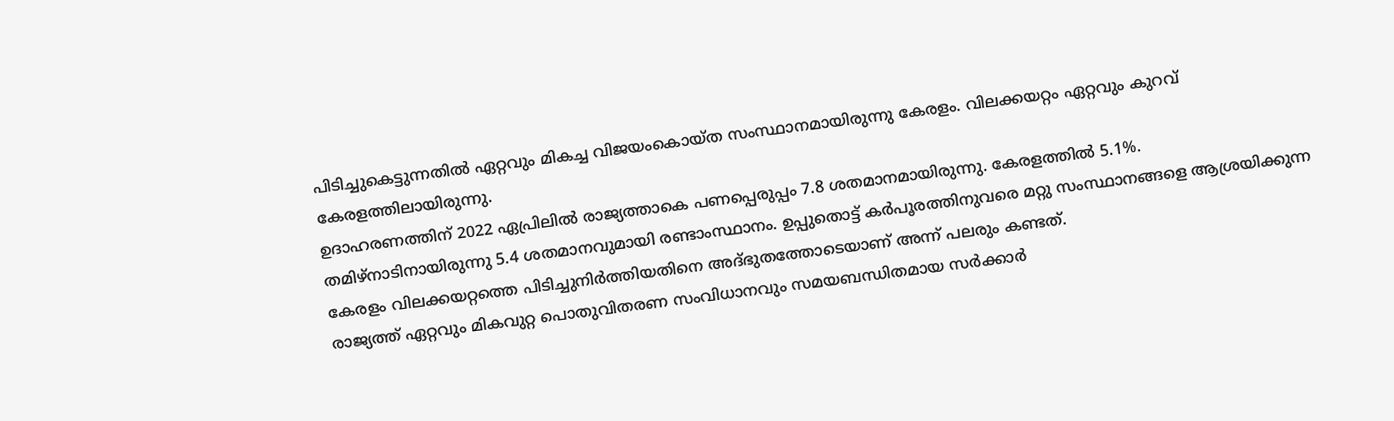പിടിച്ചുകെട്ടുന്നതിൽ ഏറ്റവും മികച്ച വിജയംകൊയ്ത സംസ്ഥാനമായിരുന്നു കേരളം. വിലക്കയറ്റം ഏറ്റവും കുറവ് കേരളത്തിലായിരുന്നു.
ഉദാഹരണത്തിന് 2022 ഏപ്രിലിൽ രാജ്യത്താകെ പണപ്പെരുപ്പം 7.8 ശതമാനമായിരുന്നു. കേരളത്തിൽ 5.1%.
തമിഴ്നാടിനായിരുന്നു 5.4 ശതമാനവുമായി രണ്ടാംസ്ഥാനം. ഉപ്പുതൊട്ട് കർപൂരത്തിനുവരെ മറ്റു സംസ്ഥാനങ്ങളെ ആശ്രയിക്കുന്ന കേരളം വിലക്കയറ്റത്തെ പിടിച്ചുനിർത്തിയതിനെ അദ്ഭുതത്തോടെയാണ് അന്ന് പലരും കണ്ടത്.
രാജ്യത്ത് ഏറ്റവും മികവുറ്റ പൊതുവിതരണ സംവിധാനവും സമയബന്ധിതമായ സർക്കാർ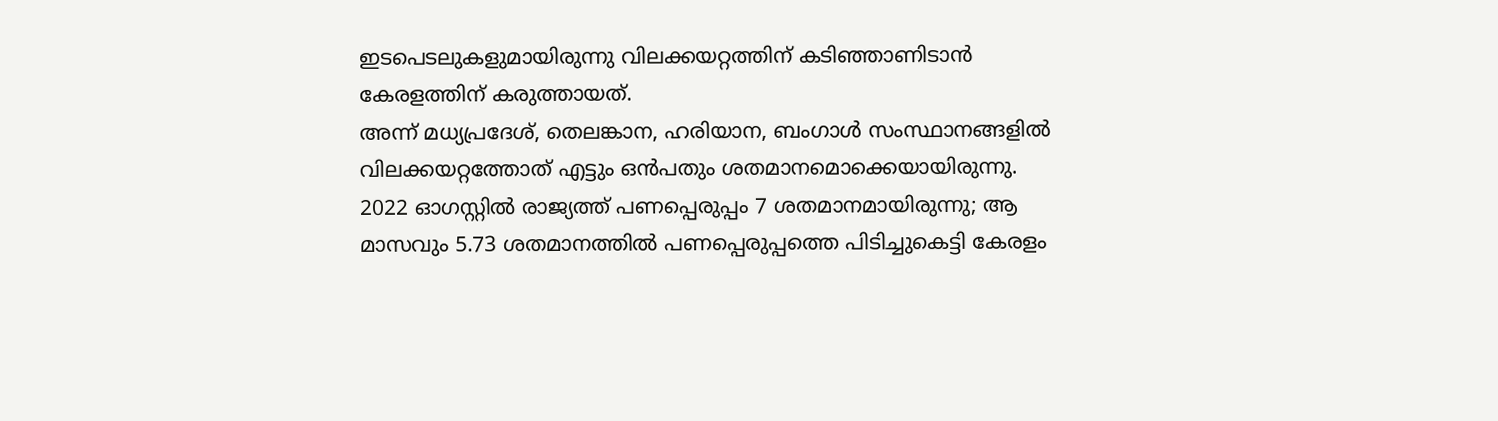ഇടപെടലുകളുമായിരുന്നു വിലക്കയറ്റത്തിന് കടിഞ്ഞാണിടാൻ കേരളത്തിന് കരുത്തായത്.
അന്ന് മധ്യപ്രദേശ്, തെലങ്കാന, ഹരിയാന, ബംഗാൾ സംസ്ഥാനങ്ങളിൽ വിലക്കയറ്റത്തോത് എട്ടും ഒൻപതും ശതമാനമൊക്കെയായിരുന്നു.
2022 ഓഗസ്റ്റിൽ രാജ്യത്ത് പണപ്പെരുപ്പം 7 ശതമാനമായിരുന്നു; ആ മാസവും 5.73 ശതമാനത്തിൽ പണപ്പെരുപ്പത്തെ പിടിച്ചുകെട്ടി കേരളം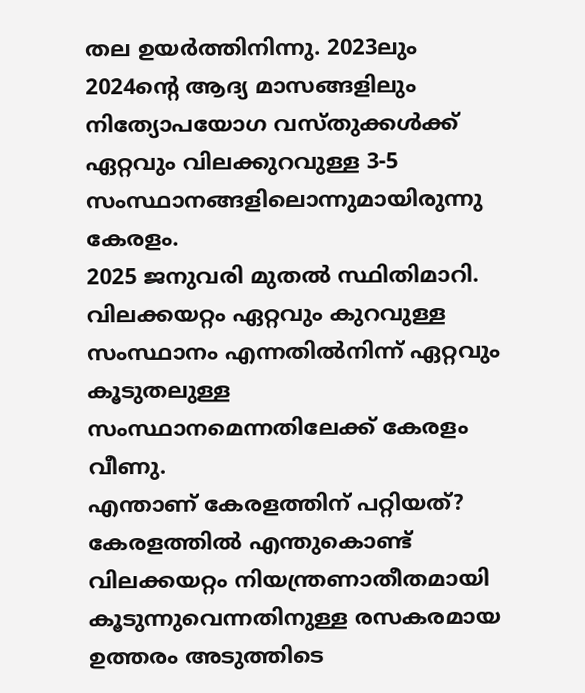തല ഉയർത്തിനിന്നു. 2023ലും 2024ന്റെ ആദ്യ മാസങ്ങളിലും നിത്യോപയോഗ വസ്തുക്കൾക്ക് ഏറ്റവും വിലക്കുറവുള്ള 3-5 സംസ്ഥാനങ്ങളിലൊന്നുമായിരുന്നു കേരളം.
2025 ജനുവരി മുതൽ സ്ഥിതിമാറി. വിലക്കയറ്റം ഏറ്റവും കുറവുള്ള സംസ്ഥാനം എന്നതിൽനിന്ന് ഏറ്റവും കൂടുതലുള്ള സംസ്ഥാനമെന്നതിലേക്ക് കേരളം വീണു.
എന്താണ് കേരളത്തിന് പറ്റിയത്?
കേരളത്തിൽ എന്തുകൊണ്ട് വിലക്കയറ്റം നിയന്ത്രണാതീതമായി കൂടുന്നുവെന്നതിനുള്ള രസകരമായ ഉത്തരം അടുത്തിടെ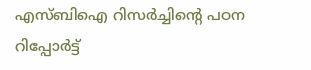എസ്ബിഐ റിസർച്ചിന്റെ പഠന റിപ്പോർട്ട്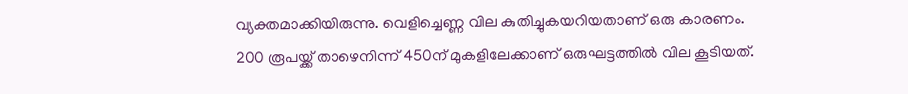വ്യക്തമാക്കിയിരുന്നു. വെളിച്ചെണ്ണ വില കുതിച്ചുകയറിയതാണ് ഒരു കാരണം.
200 രൂപയ്ക്ക് താഴെനിന്ന് 450ന് മുകളിലേക്കാണ് ഒരുഘട്ടത്തിൽ വില കൂടിയത്.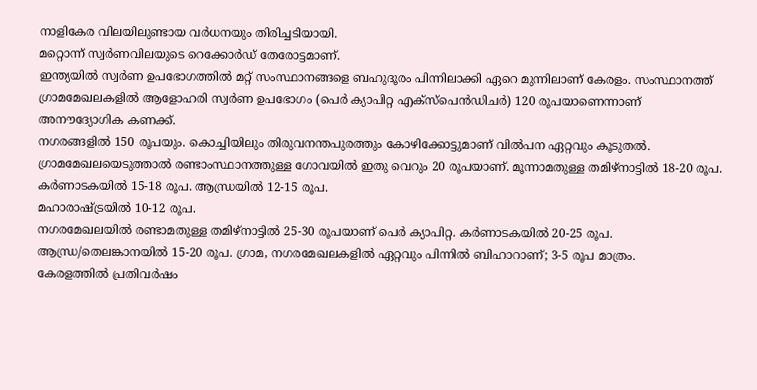നാളികേര വിലയിലുണ്ടായ വർധനയും തിരിച്ചടിയായി.
മറ്റൊന്ന് സ്വർണവിലയുടെ റെക്കോർഡ് തേരോട്ടമാണ്.
ഇന്ത്യയിൽ സ്വർണ ഉപഭോഗത്തിൽ മറ്റ് സംസ്ഥാനങ്ങളെ ബഹുദൂരം പിന്നിലാക്കി ഏറെ മുന്നിലാണ് കേരളം. സംസ്ഥാനത്ത് ഗ്രാമമേഖലകളിൽ ആളോഹരി സ്വർണ ഉപഭോഗം (പെർ ക്യാപിറ്റ എക്സ്പെൻഡിചർ) 120 രൂപയാണെന്നാണ് അനൗദ്യോഗിക കണക്ക്.
നഗരങ്ങളിൽ 150 രൂപയും. കൊച്ചിയിലും തിരുവനന്തപുരത്തും കോഴിക്കോട്ടുമാണ് വിൽപന ഏറ്റവും കൂടുതൽ.
ഗ്രാമമേഖലയെടുത്താൽ രണ്ടാംസ്ഥാനത്തുള്ള ഗോവയിൽ ഇതു വെറും 20 രൂപയാണ്. മൂന്നാമതുള്ള തമിഴ്നാട്ടിൽ 18-20 രൂപ.
കർണാടകയിൽ 15-18 രൂപ. ആന്ധ്രയിൽ 12-15 രൂപ.
മഹാരാഷ്ട്രയിൽ 10-12 രൂപ.
നഗരമേഖലയിൽ രണ്ടാമതുള്ള തമിഴ്നാട്ടിൽ 25-30 രൂപയാണ് പെർ ക്യാപിറ്റ. കർണാടകയിൽ 20-25 രൂപ.
ആന്ധ്ര/തെലങ്കാനയിൽ 15-20 രൂപ. ഗ്രാമ, നഗരമേഖലകളിൽ ഏറ്റവും പിന്നിൽ ബിഹാറാണ്; 3-5 രൂപ മാത്രം.
കേരളത്തിൽ പ്രതിവർഷം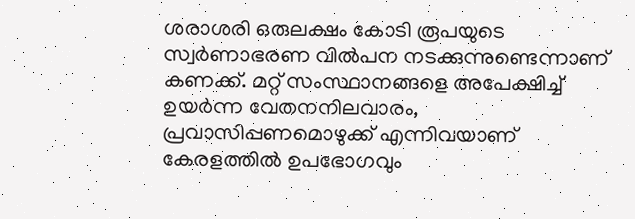ശരാശരി ഒരുലക്ഷം കോടി രൂപയുടെ സ്വർണാഭരണ വിൽപന നടക്കുന്നുണ്ടെന്നാണ് കണക്ക്. മറ്റ് സംസ്ഥാനങ്ങളെ അപേക്ഷിച്ച് ഉയർന്ന വേതനനിലവാരം, പ്രവാസിപ്പണമൊഴുക്ക് എന്നിവയാണ് കേരളത്തിൽ ഉപഭോഗവും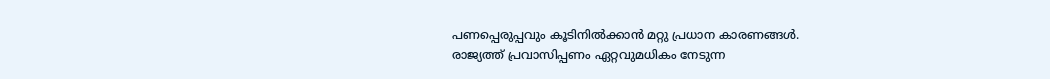പണപ്പെരുപ്പവും കൂടിനിൽക്കാൻ മറ്റു പ്രധാന കാരണങ്ങൾ.
രാജ്യത്ത് പ്രവാസിപ്പണം ഏറ്റവുമധികം നേടുന്ന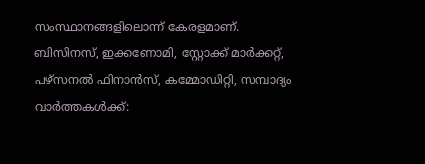സംസ്ഥാനങ്ങളിലൊന്ന് കേരളമാണ്.
ബിസിനസ്, ഇക്കണോമി, സ്റ്റോക്ക് മാർക്കറ്റ്, പഴ്സനൽ ഫിനാൻസ്, കമ്മോഡിറ്റി, സമ്പാദ്യം വാർത്തകൾക്ക്: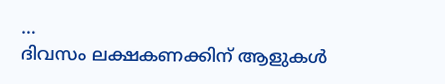…
ദിവസം ലക്ഷകണക്കിന് ആളുകൾ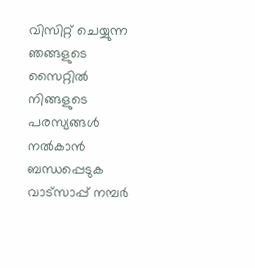വിസിറ്റ് ചെയ്യുന്ന ഞങ്ങളുടെ സൈറ്റിൽ നിങ്ങളുടെ പരസ്യങ്ങൾ നൽകാൻ ബന്ധപ്പെടുക വാട്സാപ്പ് നമ്പർ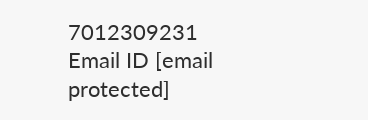7012309231 Email ID [email protected]